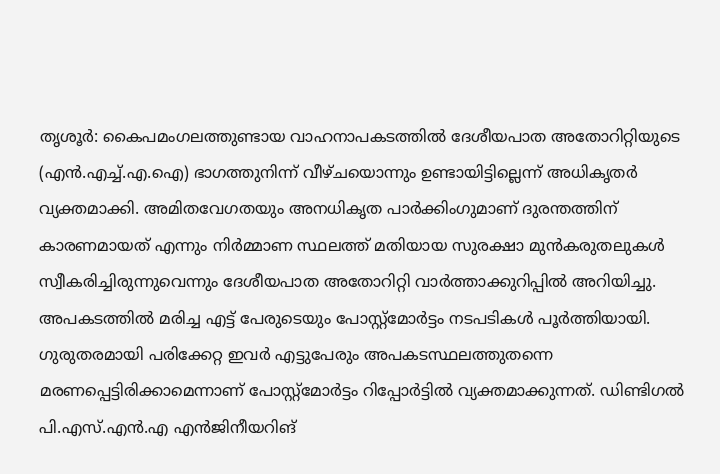തൃശൂർ: കൈപമംഗലത്തുണ്ടായ വാഹനാപകടത്തിൽ ദേശീയപാത അതോറിറ്റിയുടെ (എൻ.എച്ച്.എ.ഐ) ഭാഗത്തുനിന്ന് വീഴ്ചയൊന്നും ഉണ്ടായിട്ടില്ലെന്ന് അധികൃതർ വ്യക്തമാക്കി. അമിതവേഗതയും അനധികൃത പാർക്കിംഗുമാണ് ദുരന്തത്തിന് കാരണമായത് എന്നും നിർമ്മാണ സ്ഥലത്ത് മതിയായ സുരക്ഷാ മുൻകരുതലുകൾ സ്വീകരിച്ചിരുന്നുവെന്നും ദേശീയപാത അതോറിറ്റി വാർത്താക്കുറിപ്പിൽ അറിയിച്ചു.
അപകടത്തിൽ മരിച്ച എട്ട് പേരുടെയും പോസ്റ്റ്മോർട്ടം നടപടികൾ പൂർത്തിയായി. ഗുരുതരമായി പരിക്കേറ്റ ഇവർ എട്ടുപേരും അപകടസ്ഥലത്തുതന്നെ മരണപ്പെട്ടിരിക്കാമെന്നാണ് പോസ്റ്റ്മോർട്ടം റിപ്പോർട്ടിൽ വ്യക്തമാക്കുന്നത്. ഡിണ്ടിഗൽ പി.എസ്.എൻ.എ എൻജിനീയറിങ്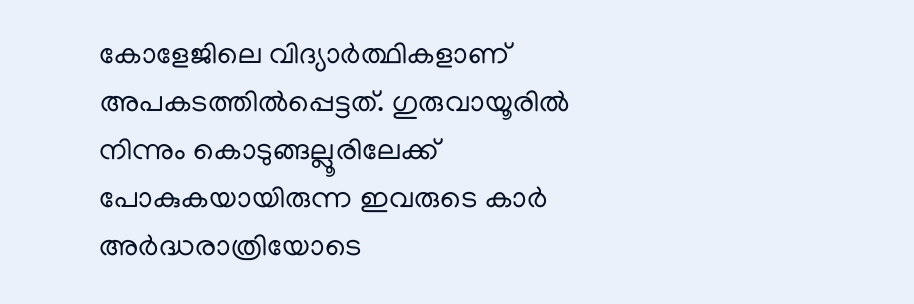കോളേജിലെ വിദ്യാർത്ഥികളാണ് അപകടത്തിൽപ്പെട്ടത്. ഗുരുവായൂരിൽ നിന്നും കൊടുങ്ങല്ലൂരിലേക്ക് പോകുകയായിരുന്ന ഇവരുടെ കാർ അർദ്ധരാത്രിയോടെ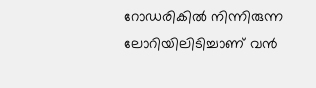റോഡരികിൽ നിന്നിരുന്ന ലോറിയിലിടിച്ചാണ് വൻ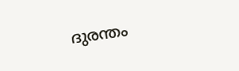ദുരന്തം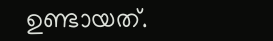ഉണ്ടായത്.